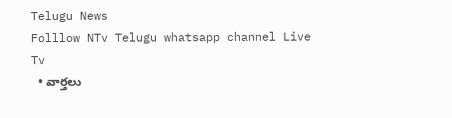Telugu News
Folllow NTv Telugu whatsapp channel Live Tv
  • వార్తలు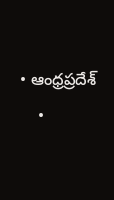• ఆంధ్రప్రదేశ్
    •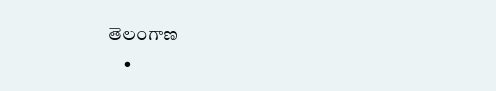తెలంగాణ
    •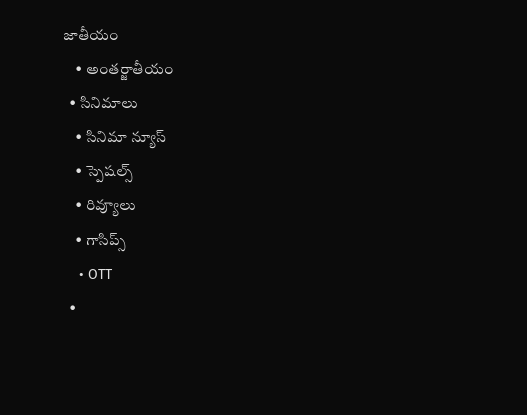జాతీయం
    • అంతర్జాతీయం
  • సినిమాలు
    • సినిమా న్యూస్
    • స్పెషల్స్
    • రివ్యూలు
    • గాసిప్స్
    • OTT
  •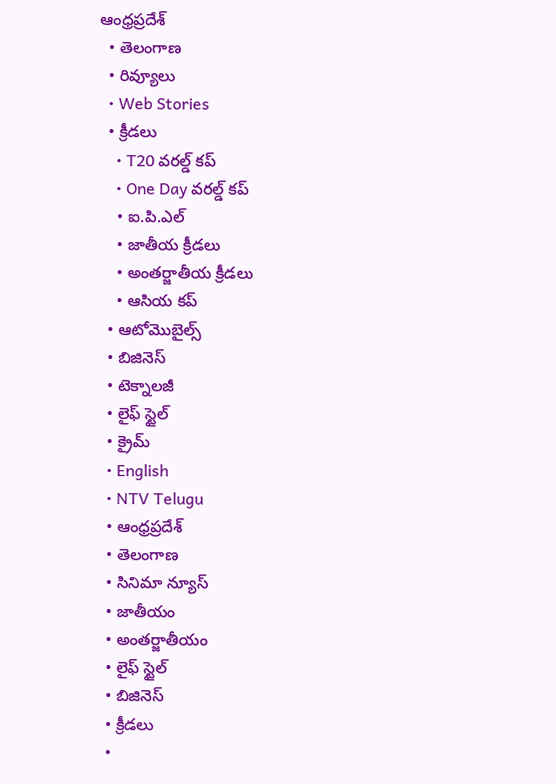ఆంధ్రప్రదేశ్
  • తెలంగాణ
  • రివ్యూలు
  • Web Stories
  • క్రీడలు
    • T20 వరల్డ్ కప్
    • One Day వరల్డ్ కప్
    • ఐ.పి.ఎల్
    • జాతీయ క్రీడలు
    • అంతర్జాతీయ క్రీడలు
    • ఆసియ కప్
  • ఆటోమొబైల్స్
  • బిజినెస్‌
  • టెక్నాలజీ
  • లైఫ్ స్టైల్
  • క్రైమ్
  • English
  • NTV Telugu
  • ఆంధ్రప్రదేశ్
  • తెలంగాణ
  • సినిమా న్యూస్
  • జాతీయం
  • అంతర్జాతీయం
  • లైఫ్ స్టైల్
  • బిజినెస్‌
  • క్రీడలు
  •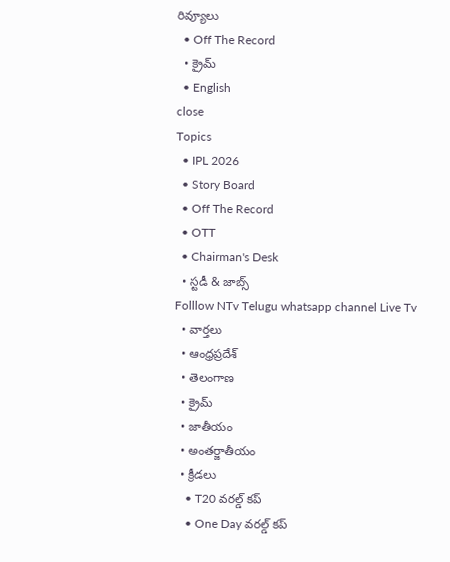రివ్యూలు
  • Off The Record
  • క్రైమ్
  • English
close
Topics
  • IPL 2026
  • Story Board
  • Off The Record
  • OTT
  • Chairman's Desk
  • స్టడీ & జాబ్స్
Folllow NTv Telugu whatsapp channel Live Tv
  • వార్తలు
  • ఆంధ్రప్రదేశ్
  • తెలంగాణ
  • క్రైమ్
  • జాతీయం
  • అంతర్జాతీయం
  • క్రీడలు
    • T20 వరల్డ్ కప్
    • One Day వరల్డ్ కప్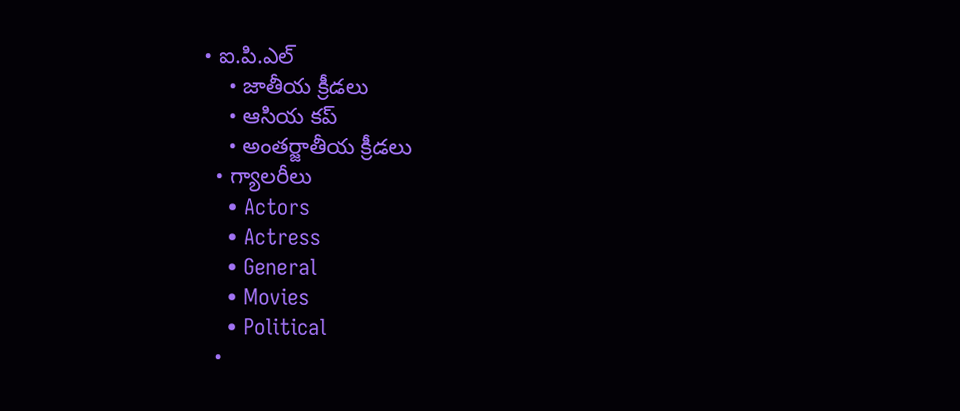• ఐ.పి.ఎల్
    • జాతీయ క్రీడలు
    • ఆసియ కప్
    • అంతర్జాతీయ క్రీడలు
  • గ్యాలరీలు
    • Actors
    • Actress
    • General
    • Movies
    • Political
  •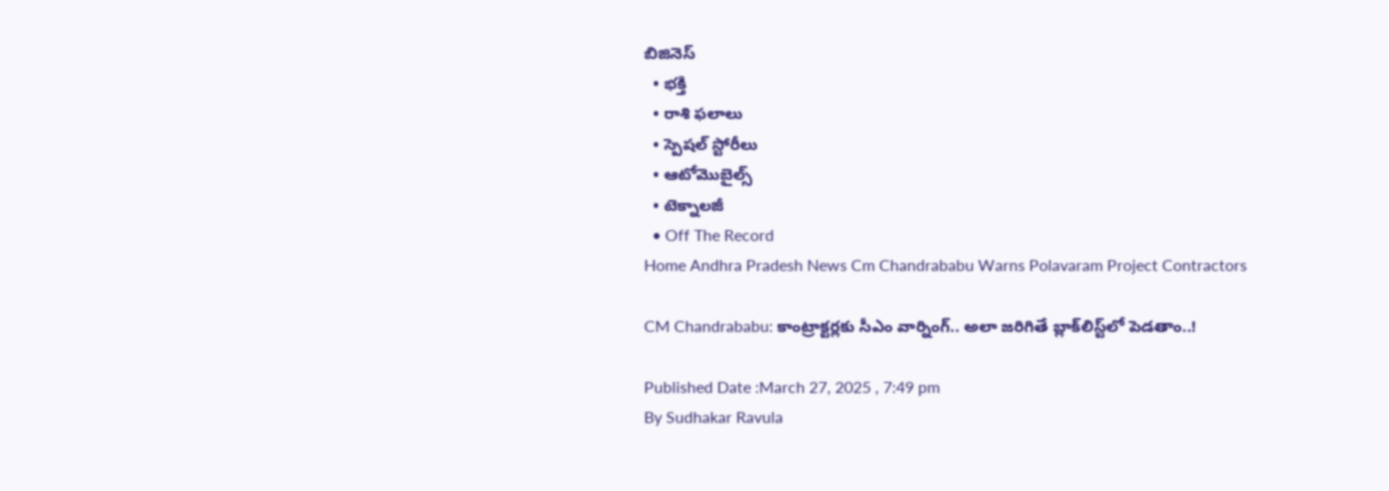బిజినెస్‌
  • భక్తి
  • రాశి ఫలాలు
  • స్పెషల్‌ స్టోరీలు
  • ఆటోమొబైల్స్
  • టెక్నాలజీ
  • Off The Record
Home Andhra Pradesh News Cm Chandrababu Warns Polavaram Project Contractors

CM Chandrababu: కాంట్రాక్టర్లకు సీఎం వార్నింగ్.. అలా జరిగితే బ్లాక్‌లిస్ట్‌లో పెడతాం..!

Published Date :March 27, 2025 , 7:49 pm
By Sudhakar Ravula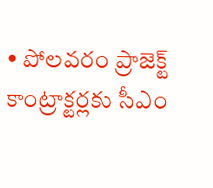• పోలవరం ప్రాజెక్ట్ కాంట్రాక్టర్లకు సీఎం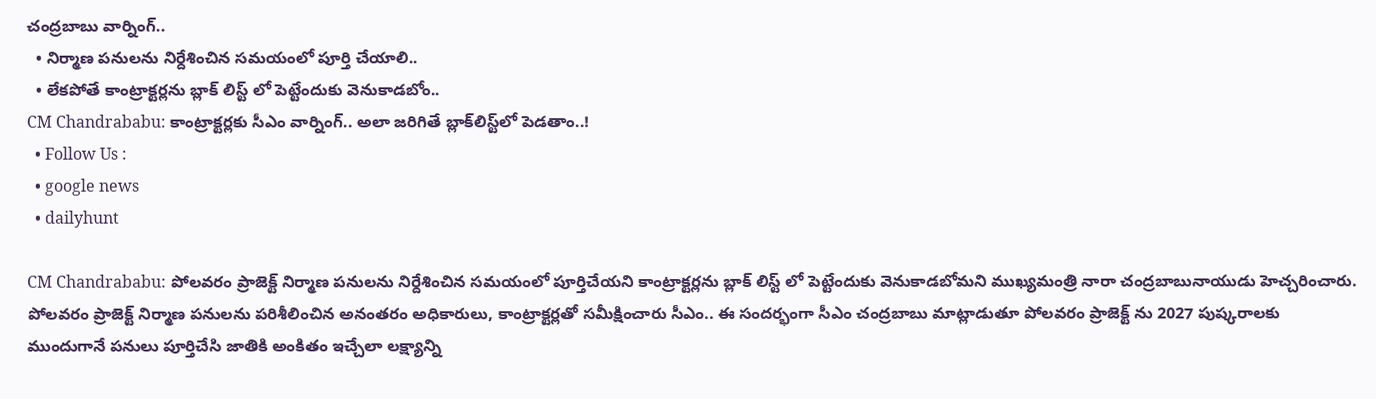చంద్రబాబు వార్నింగ్..
  • నిర్మాణ పనులను నిర్దేశించిన సమయంలో పూర్తి చేయాలి..
  • లేకపోతే కాంట్రాక్టర్లను బ్లాక్ లిస్ట్ లో పెట్టేందుకు వెనుకాడబోం..
CM Chandrababu: కాంట్రాక్టర్లకు సీఎం వార్నింగ్.. అలా జరిగితే బ్లాక్‌లిస్ట్‌లో పెడతాం..!
  • Follow Us :
  • google news
  • dailyhunt

CM Chandrababu: పోలవరం ప్రాజెక్ట్ నిర్మాణ పనులను నిర్దేశించిన సమయంలో పూర్తిచేయని కాంట్రాక్టర్లను బ్లాక్ లిస్ట్ లో పెట్టేందుకు వెనుకాడబోమని ముఖ్యమంత్రి నారా చంద్రబాబునాయుడు హెచ్చరించారు. పోలవరం ప్రాజెక్ట్ నిర్మాణ పనులను పరిశీలించిన అనంతరం అధికారులు, కాంట్రాక్టర్లతో సమీక్షించారు సీఎం.. ఈ సందర్భంగా సీఎం చంద్రబాబు మాట్లాడుతూ పోలవరం ప్రాజెక్ట్ ను 2027 పుష్కరాలకు ముందుగానే పనులు పూర్తిచేసి జాతికి అంకితం ఇచ్చేలా లక్ష్యాన్ని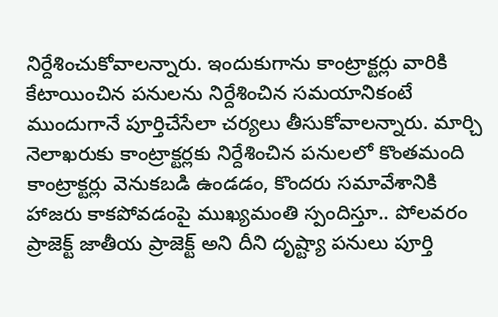నిర్దేశించుకోవాలన్నారు. ఇందుకుగాను కాంట్రాక్టర్లు వారికి కేటాయించిన పనులను నిర్దేశించిన సమయానికంటే ముందుగానే పూర్తిచేసేలా చర్యలు తీసుకోవాలన్నారు. మార్చి నెలాఖరుకు కాంట్రాక్టర్లకు నిర్దేశించిన పనులలో కొంతమంది కాంట్రాక్టర్లు వెనుకబడి ఉండడం, కొందరు సమావేశానికి హాజరు కాకపోవడంపై ముఖ్యమంతి స్పందిస్తూ.. పోలవరం ప్రాజెక్ట్ జాతీయ ప్రాజెక్ట్ అని దీని దృష్ట్యా పనులు పూర్తి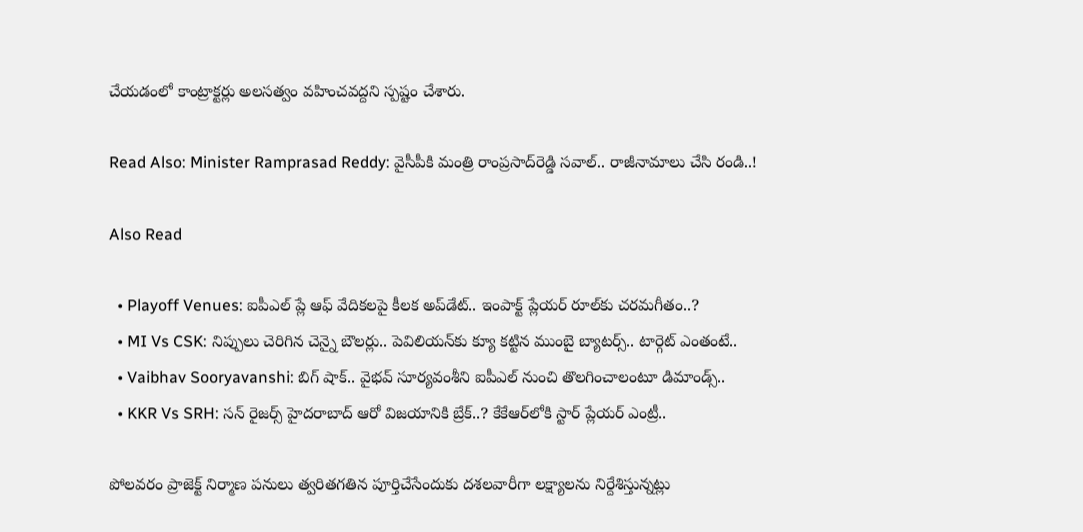చేయడంలో కాంట్రాక్టర్లు అలసత్వం వహించవద్దని స్పష్టం చేశారు.

Read Also: Minister Ramprasad Reddy: వైసీపీకి మంత్రి రాంప్రసాద్‌రెడ్డి సవాల్.. రాజీనామాలు చేసి రండి..!

Also Read

  • Playoff Venues: ఐపీఎల్ ప్లే ఆఫ్ వేదికలపై కీలక అప్‌డేట్.. ఇంపాక్ట్ ప్లేయర్ రూల్‌కు చరమగీతం..?
  • MI Vs CSK: నిప్పులు చెరిగిన చెన్నై బౌలర్లు.. పెవిలియన్‌కు క్యూ కట్టిన ముంబై బ్యాటర్స్.. టార్గెట్ ఎంతంటే..
  • Vaibhav Sooryavanshi: బిగ్ షాక్.. వైభవ్ సూర్యవంశీని ఐపీఎల్ నుంచి తొలగించాలంటూ డిమాండ్స్..
  • KKR Vs SRH: సన్ రైజర్స్ హైదరాబాద్ ఆరో విజయానికి బ్రేక్..? కేకేఆర్‌లోకి స్టార్ ప్లేయర్ ఎంట్రీ..

పోలవరం ప్రాజెక్ట్ నిర్మాణ పనులు త్వరితగతిన పూర్తిచేసేందుకు దశలవారీగా లక్ష్యాలను నిర్దేశిస్తున్నట్లు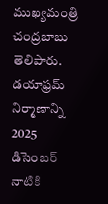ముఖ్యమంత్రి చంద్రబాబు తెలిపారు. డయాఫ్రమ్ నిర్మాణాన్ని 2025 డిసెంబర్ నాటికి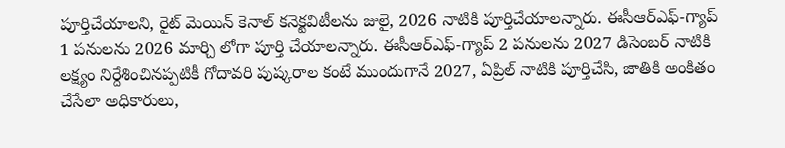పూర్తిచేయాలని, రైట్ మెయిన్ కెనాల్ కనెక్టవిటీలను జులై, 2026 నాటికి పూర్తిచేయాలన్నారు. ఈసీఆర్ఎఫ్-గ్యాప్ 1 పనులను 2026 మార్చి లోగా పూర్తి చేయాలన్నారు. ఈసీఆర్ఎఫ్-గ్యాప్ 2 పనులను 2027 డిసెంబర్ నాటికి లక్ష్యం నిర్దేశించినప్పటికీ గోదావరి పుష్కరాల కంటే ముందుగానే 2027, ఏప్రిల్ నాటికి పూర్తిచేసి, జాతికి అంకితం చేసేలా అధికారులు,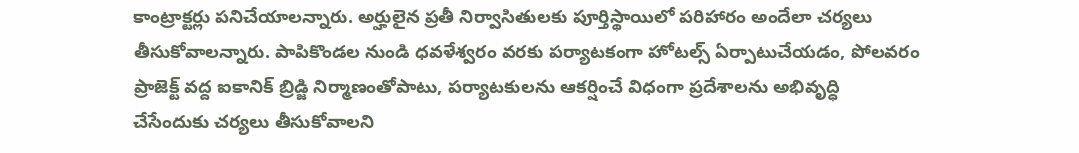కాంట్రాక్టర్లు పనిచేయాలన్నారు. అర్హులైన ప్రతీ నిర్వాసితులకు పూర్తిస్థాయిలో పరిహారం అందేలా చర్యలు తీసుకోవాలన్నారు. పాపికొండల నుండి ధవళేశ్వరం వరకు పర్యాటకంగా హోటల్స్ ఏర్పాటుచేయడం, పోలవరం ప్రాజెక్ట్ వద్ద ఐకానిక్ బ్రిడ్జి నిర్మాణంతోపాటు, పర్యాటకులను ఆకర్షించే విధంగా ప్రదేశాలను అభివృద్ధి చేసేందుకు చర్యలు తీసుకోవాలని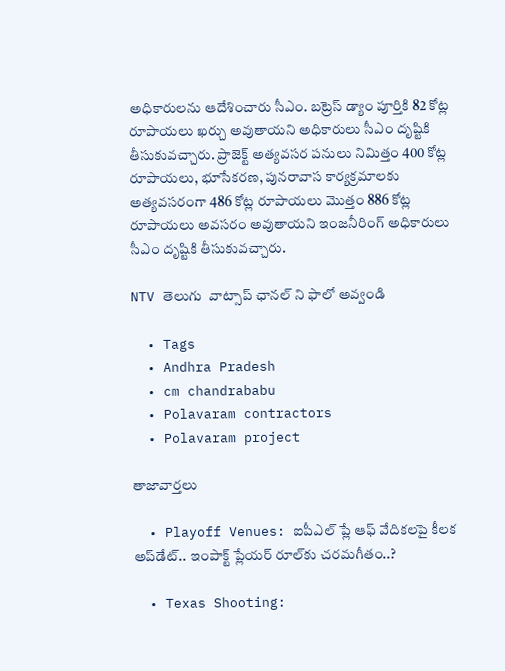అధికారులను ఆదేశించారు సీఎం. బట్రెస్ డ్యాం పూర్తికి 82 కోట్ల రూపాయలు ఖర్చు అవుతాయని అధికారులు సీఎం దృష్టికి తీసుకువచ్చారు. ప్రాజెక్ట్ అత్యవసర పనులు నిమిత్తం 400 కోట్ల రూపాయలు, భూసేకరణ, పునరావాస కార్యక్రమాలకు అత్యవసరంగా 486 కోట్ల రూపాయలు మొత్తం 886 కోట్ల రూపాయలు అవసరం అవుతాయని ఇంజనీరింగ్ అధికారులు సీఎం దృష్టికి తీసుకువచ్చారు.

NTV తెలుగు  వాట్సాప్ ఛానల్ ని ఫాలో అవ్వండి

  • Tags
  • Andhra Pradesh
  • cm chandrababu
  • Polavaram contractors
  • Polavaram project

తాజావార్తలు

  • Playoff Venues: ఐపీఎల్ ప్లే ఆఫ్ వేదికలపై కీలక అప్‌డేట్.. ఇంపాక్ట్ ప్లేయర్ రూల్‌కు చరమగీతం..?

  • Texas Shooting: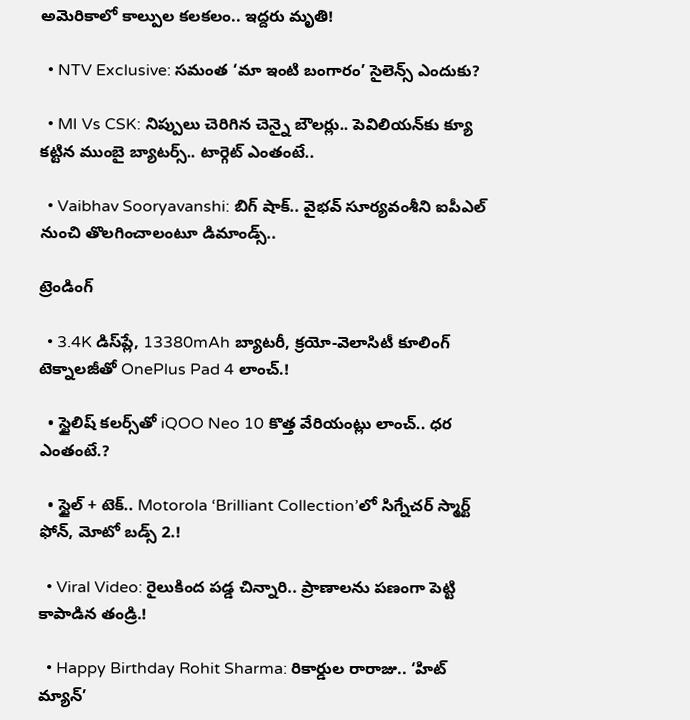అమెరికాలో కాల్పుల కలకలం.. ఇద్దరు మృతి!

  • NTV Exclusive: సమంత ‘మా ఇంటి బంగారం’ సైలెన్స్ ఎందుకు?

  • MI Vs CSK: నిప్పులు చెరిగిన చెన్నై బౌలర్లు.. పెవిలియన్‌కు క్యూ కట్టిన ముంబై బ్యాటర్స్.. టార్గెట్ ఎంతంటే..

  • Vaibhav Sooryavanshi: బిగ్ షాక్.. వైభవ్ సూర్యవంశీని ఐపీఎల్ నుంచి తొలగించాలంటూ డిమాండ్స్..

ట్రెండింగ్‌

  • 3.4K డిస్‌ప్లే, 13380mAh బ్యాటరీ, క్రయో-వెలాసిటీ కూలింగ్ టెక్నాలజీతో OnePlus Pad 4 లాంచ్.!

  • స్టైలిష్ కలర్స్‌తో iQOO Neo 10 కొత్త వేరియంట్లు లాంచ్.. ధర ఎంతంటే.?

  • స్టైల్ + టెక్.. Motorola ‘Brilliant Collection’లో సిగ్నేచర్ స్మార్ట్ ఫోన్, మోటో బడ్స్ 2.!

  • Viral Video: రైలుకింద పడ్డ చిన్నారి.. ప్రాణాలను పణంగా పెట్టి కాపాడిన తండ్రి.!

  • Happy Birthday Rohit Sharma: రికార్డుల రారాజు.. ‘హిట్‌ మ్యాన్’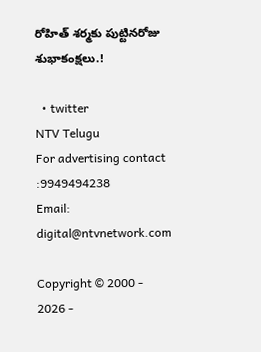రోహిత్ శర్మకు పుట్టినరోజు శుభాకంక్షలు.!

  • twitter
NTV Telugu
For advertising contact :9949494238
Email: digital@ntvnetwork.com

Copyright © 2000 - 2026 -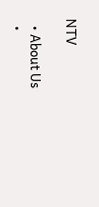NTV

  • About Us
  •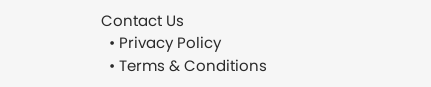Contact Us
  • Privacy Policy
  • Terms & Conditions